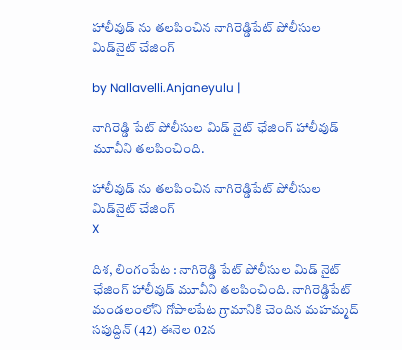హాలీవుడ్ ను తలపించిన నాగిరెడ్డిపేట్ పోలీసుల మిడ్‌నైట్ చేజింగ్

by Nallavelli.Anjaneyulu |

నాగిరెడ్డి పేట్ పోలీసుల మిడ్ నైట్ ఛేజింగ్ హాలీవుడ్ మూవీని త‌ల‌పించింది.

హాలీవుడ్ ను తలపించిన నాగిరెడ్డిపేట్ పోలీసుల మిడ్‌నైట్ చేజింగ్
X

దిశ, లింగంపేట : నాగిరెడ్డి పేట్ పోలీసుల మిడ్ నైట్ ఛేజింగ్ హాలీవుడ్ మూవీని త‌ల‌పించింది. నాగిరెడ్డిపేట్ మండ‌లంలోని గోపాల‌పేట గ్రామానికి చెందిన మ‌హ‌మ్మ‌ద్ స‌పుద్దిన్ (42) ఈనెల 02న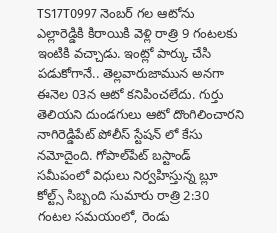TS17T0997 నెంబ‌ర్ గ‌ల ఆటోను ఎల్లారెడ్డికి కిరాయికి వెళ్లి రాత్రి 9 గంట‌ల‌కు ఇంటికి వ‌చ్చాడు. ఇంట్లో పార్కు చేసి ప‌డుకోగానే.. తెల్ల‌వారుజామున అనగా ఈనెల 03న ఆటో క‌నిపించ‌లేదు. గుర్తు తెలియ‌ని దుండ‌గులు ఆటో దొంగిలించార‌ని నాగిరెడ్డిపేట్ పోలీస్ స్టేష‌న్ లో కేసు న‌మోదైంది. గోపాల్‌పేట్ బస్టాండ్ సమీపంలో విధులు నిర్వహిస్తున్న బ్లూ కోల్ట్స్ సిబ్బంది సుమారు రాత్రి 2:30 గంటల సమయంలో, రెండు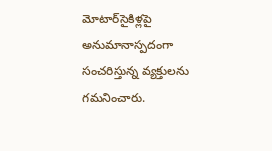మోటార్‌సైకిళ్లపై అనుమానాస్పదంగా సంచరిస్తున్న వ్యక్తులను గమనించారు.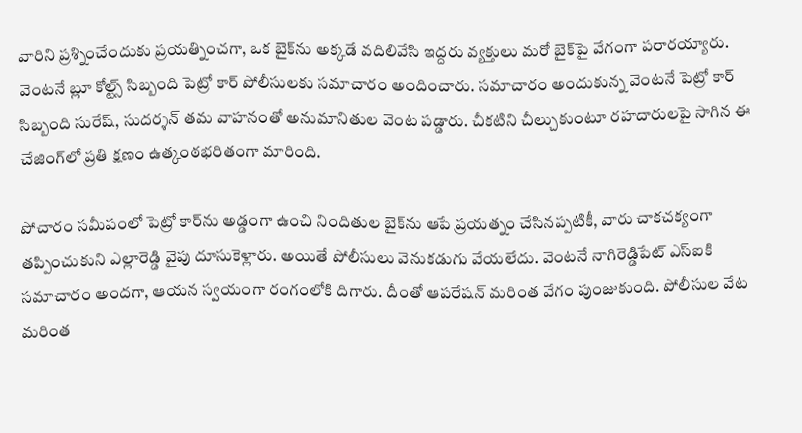వారిని ప్రశ్నించేందుకు ప్రయత్నించగా, ఒక బైక్‌ను అక్కడే వదిలివేసి ఇద్దరు వ్యక్తులు మరో బైక్‌పై వేగంగా పరారయ్యారు. వెంటనే బ్లూ కోల్ట్స్ సిబ్బంది పెట్రో కార్ పోలీసులకు సమాచారం అందించారు. సమాచారం అందుకున్న వెంటనే పెట్రో కార్ సిబ్బంది సురేష్, సుదర్శన్ తమ వాహనంతో అనుమానితుల వెంట పడ్డారు. చీకటిని చీల్చుకుంటూ రహదారులపై సాగిన ఈ చేజింగ్‌లో ప్రతి క్షణం ఉత్కంఠభరితంగా మారింది.

పోచారం సమీపంలో పెట్రో కార్‌ను అడ్డంగా ఉంచి నిందితుల బైక్‌ను ఆపే ప్రయత్నం చేసినప్పటికీ, వారు చాకచక్యంగా తప్పించుకుని ఎల్లారెడ్డి వైపు దూసుకెళ్లారు. అయితే పోలీసులు వెనుకడుగు వేయలేదు. వెంటనే నాగిరెడ్డిపేట్ ఎస్‌ఐకి సమాచారం అందగా, ఆయన స్వయంగా రంగంలోకి దిగారు. దీంతో ఆపరేషన్ మరింత వేగం పుంజుకుంది. పోలీసుల వేట మరింత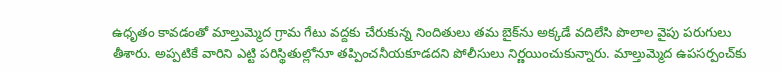ఉధృతం కావడంతో మాల్తుమ్మెద గ్రామ గేటు వద్దకు చేరుకున్న నిందితులు తమ బైక్‌ను అక్కడే వదిలేసి పొలాల వైపు పరుగులు తీశారు. అప్పటికే వారిని ఎట్టి పరిస్థితుల్లోనూ తప్పించనీయకూడదని పోలీసులు నిర్ణయించుకున్నారు. మాల్తుమ్మెద ఉపసర్పంచ్‌కు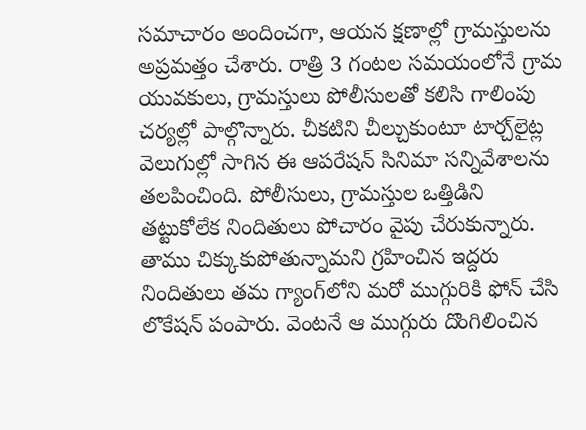సమాచారం అందించగా, ఆయన క్షణాల్లో గ్రామస్తులను అప్రమత్తం చేశారు. రాత్రి 3 గంటల సమయంలోనే గ్రామ యువకులు, గ్రామస్తులు పోలీసులతో కలిసి గాలింపు చర్యల్లో పాల్గొన్నారు. చీకటిని చీల్చుకుంటూ టార్చ్‌లైట్ల వెలుగుల్లో సాగిన ఈ ఆపరేషన్ సినిమా సన్నివేశాలను తలపించింది. పోలీసులు, గ్రామస్తుల ఒత్తిడిని తట్టుకోలేక నిందితులు పోచారం వైపు చేరుకున్నారు. తాము చిక్కుకుపోతున్నామని గ్రహించిన ఇద్దరు నిందితులు తమ గ్యాంగ్‌లోని మరో ముగ్గురికి ఫోన్ చేసి లొకేషన్ పంపారు. వెంటనే ఆ ముగ్గురు దొంగిలించిన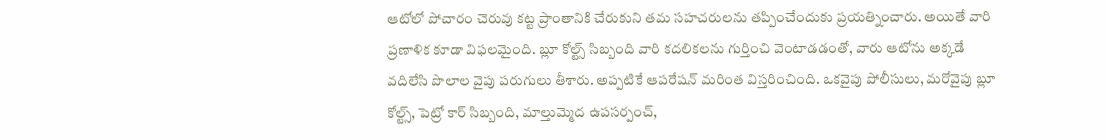ఆటోలో పోచారం చెరువు కట్ట ప్రాంతానికి చేరుకుని తమ సహచరులను తప్పించేందుకు ప్రయత్నించారు. అయితే వారి ప్రణాళిక కూడా విఫలమైంది. బ్లూ కోల్ట్స్ సిబ్బంది వారి కదలికలను గుర్తించి వెంటాడడంతో, వారు ఆటోను అక్కడే వదిలేసి పొలాల వైపు పరుగులు తీశారు. అప్పటికే ఆపరేషన్ మరింత విస్తరించింది. ఒకవైపు పోలీసులు, మరోవైపు బ్లూ కోల్ట్స్, పెట్రో కార్ సిబ్బంది, మాల్తుమ్మెద ఉపసర్పంచ్,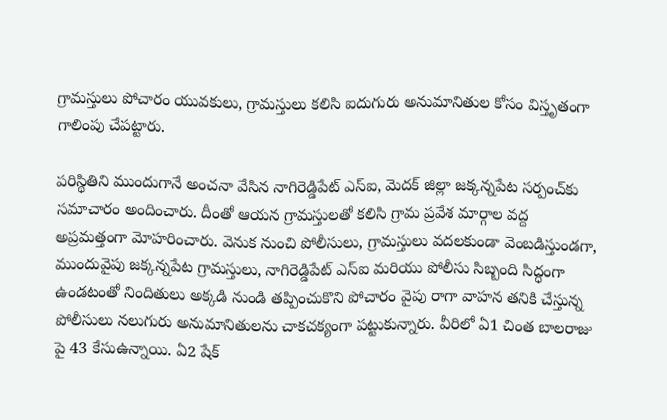గ్రామస్తులు పోచారం యువకులు, గ్రామస్తులు కలిసి ఐదుగురు అనుమానితుల కోసం విస్తృతంగా గాలింపు చేపట్టారు.

పరిస్థితిని ముందుగానే అంచనా వేసిన నాగిరెడ్డిపేట్ ఎస్‌ఐ, మెదక్ జిల్లా జక్కన్నపేట సర్పంచ్‌కు సమాచారం అందించారు. దీంతో ఆయన గ్రామస్తులతో కలిసి గ్రామ ప్రవేశ మార్గాల వద్ద అప్రమత్తంగా మోహరించారు. వెనుక నుంచి పోలీసులు, గ్రామస్తులు వదలకుండా వెంబడిస్తుండగా, ముందువైపు జక్కన్నపేట గ్రామస్తులు, నాగిరెడ్డిపేట్ ఎస్‌ఐ మరియు పోలీసు సిబ్బంది సిద్ధంగా ఉండటంతో నిందితులు అక్కడి నుండి తప్పించుకొని పోచారం వైపు రాగా వాహన తనికి చేస్తున్న పోలీసులు నలుగురు అనుమానితులను చాకచక్యంగా పట్టుకున్నారు. వీరిలో ఏ1 చింత బాల‌రాజు పై 43 కేసుఉన్నాయి. ఏ2 షేక్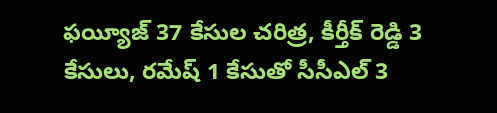ఫ‌య్యీజ్ 37 కేసుల చ‌రిత్ర‌, కీర్తీక్ రెడ్డి 3 కేసులు, ర‌మేష్ 1 కేసుతో సీసీఎల్ 3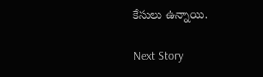కేసులు ఉన్నాయి.

Next Story